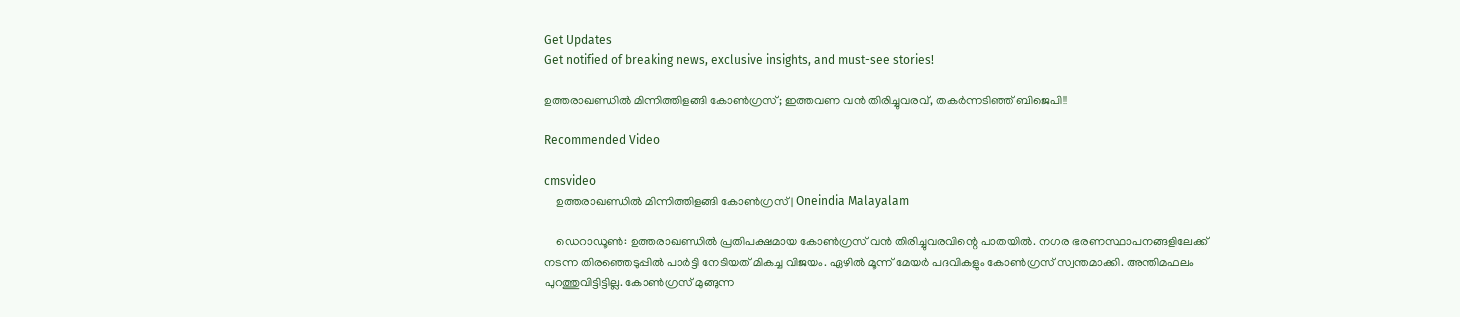Get Updates
Get notified of breaking news, exclusive insights, and must-see stories!

ഉത്തരാഖണ്ഡില്‍ മിന്നിത്തിളങ്ങി കോണ്‍ഗ്രസ്; ഇത്തവണ വന്‍ തിരിച്ചുവരവ്, തകര്‍ന്നടിഞ്ഞ് ബിജെപി!!

Recommended Video

cmsvideo
    ഉത്തരാഖണ്ഡില്‍ മിന്നിത്തിളങ്ങി കോണ്‍ഗ്രസ് | Oneindia Malayalam

    ഡെറാഡൂണ്‍: ഉത്തരാഖണ്ഡില്‍ പ്രതിപക്ഷമായ കോണ്‍ഗ്രസ് വന്‍ തിരിച്ചുവരവിന്റെ പാതയില്‍. നഗര ഭരണസ്ഥാപനങ്ങളിലേക്ക് നടന്ന തിരഞ്ഞെടുപ്പില്‍ പാര്‍ട്ടി നേടിയത് മികച്ച വിജയം. ഏഴില്‍ മൂന്ന് മേയര്‍ പദവികളും കോണ്‍ഗ്രസ് സ്വന്തമാക്കി. അന്തിമഫലം പുറത്തുവിട്ടിട്ടില്ല. കോണ്‍ഗ്രസ് മുങ്ങുന്ന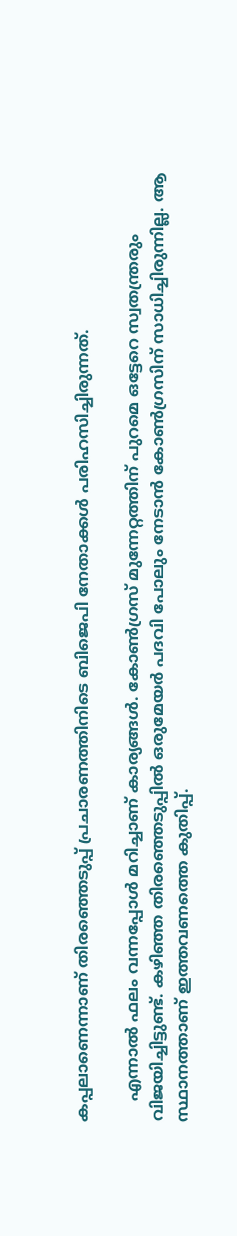കപ്പലാണെന്നാണ് തിരഞ്ഞെടുപ്പ് പ്രചാരണത്തിനിടെ ബിജെപി നേതാക്കള്‍ പരിഹസിച്ചിരുന്നത്.

    എന്നാല്‍ ഫലം വന്നപ്പോള്‍ മറിച്ചാണ് കാര്യങ്ങള്‍. കോണ്‍ഗ്രസ് മുന്നേറ്റത്തിന് പുറമെ ഒട്ടേറെ സ്വതന്ത്രരും വിജയിച്ചിട്ടുണ്ട്. കഴിഞ്ഞ തിരഞ്ഞെടുപ്പില്‍ ഒരുമേയര്‍ പദവി പോലും നേടാന്‍ കോണ്‍ഗ്രസിന് സാധിച്ചിരുന്നില്ല. ആ സ്ഥാനത്താണ് ഇത്തവണത്തെ കുതിപ്പ്.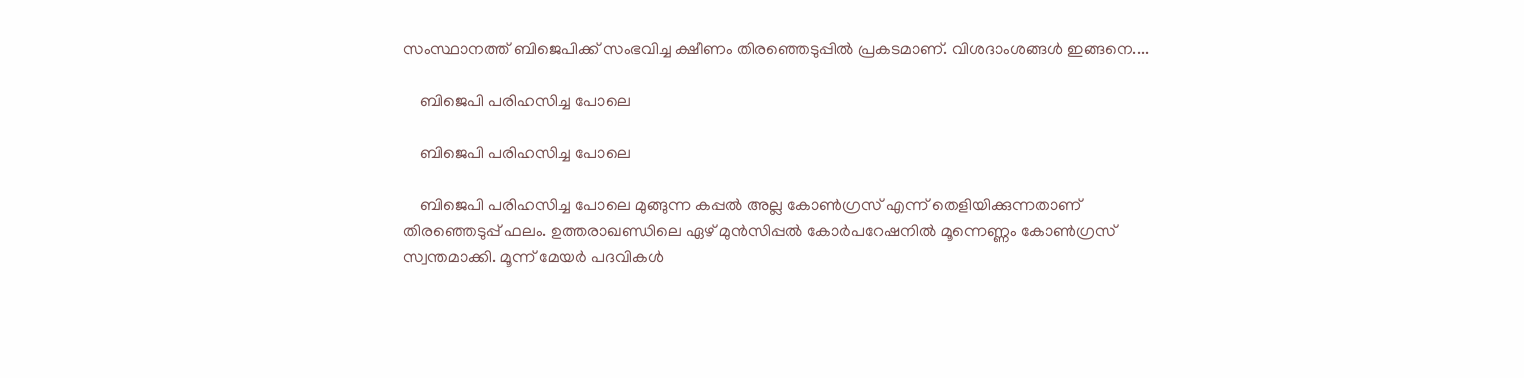സംസ്ഥാനത്ത് ബിജെപിക്ക് സംഭവിച്ച ക്ഷീണം തിരഞ്ഞെടുപ്പില്‍ പ്രകടമാണ്. വിശദാംശങ്ങള്‍ ഇങ്ങനെ....

    ബിജെപി പരിഹസിച്ച പോലെ

    ബിജെപി പരിഹസിച്ച പോലെ

    ബിജെപി പരിഹസിച്ച പോലെ മുങ്ങുന്ന കപ്പല്‍ അല്ല കോണ്‍ഗ്രസ് എന്ന് തെളിയിക്കുന്നതാണ് തിരഞ്ഞെടുപ്പ് ഫലം. ഉത്തരാഖണ്ഡിലെ ഏഴ് മുന്‍സിപ്പല്‍ കോര്‍പറേഷനില്‍ മൂന്നെണ്ണം കോണ്‍ഗ്രസ് സ്വന്തമാക്കി. മൂന്ന് മേയര്‍ പദവികള്‍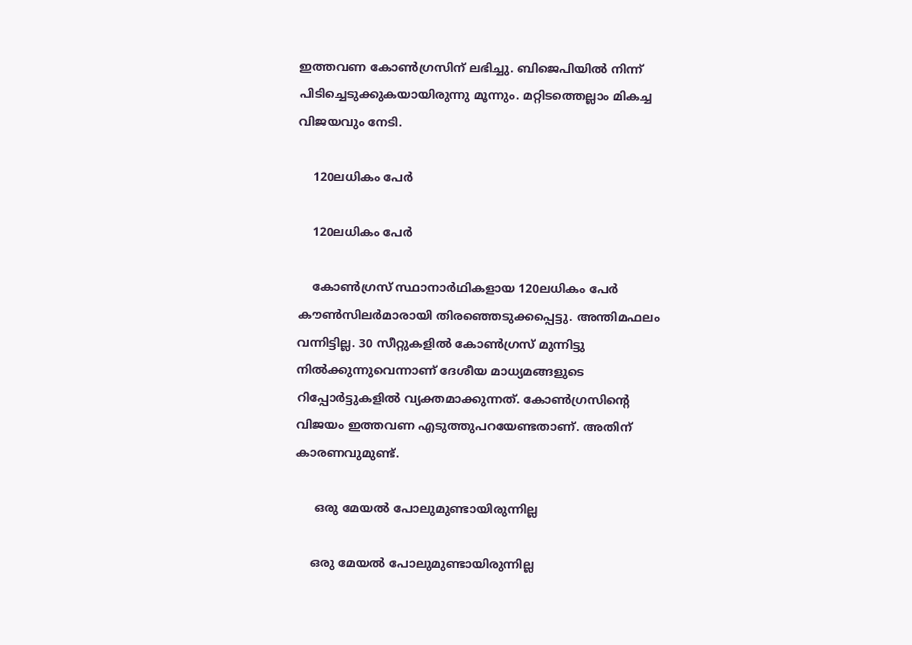ഇത്തവണ കോണ്‍ഗ്രസിന് ലഭിച്ചു. ബിജെപിയില്‍ നിന്ന് പിടിച്ചെടുക്കുകയായിരുന്നു മൂന്നും. മറ്റിടത്തെല്ലാം മികച്ച വിജയവും നേടി.

    120ലധികം പേര്‍

    120ലധികം പേര്‍

    കോണ്‍ഗ്രസ് സ്ഥാനാര്‍ഥികളായ 120ലധികം പേര്‍ കൗണ്‍സിലര്‍മാരായി തിരഞ്ഞെടുക്കപ്പെട്ടു. അന്തിമഫലം വന്നിട്ടില്ല. 30 സീറ്റുകളില്‍ കോണ്‍ഗ്രസ് മുന്നിട്ടു നില്‍ക്കുന്നുവെന്നാണ് ദേശീയ മാധ്യമങ്ങളുടെ റിപ്പോര്‍ട്ടുകളില്‍ വ്യക്തമാക്കുന്നത്. കോണ്‍ഗ്രസിന്റെ വിജയം ഇത്തവണ എടുത്തുപറയേണ്ടതാണ്. അതിന് കാരണവുമുണ്ട്.

     ഒരു മേയല്‍ പോലുമുണ്ടായിരുന്നില്ല

    ഒരു മേയല്‍ പോലുമുണ്ടായിരുന്നില്ല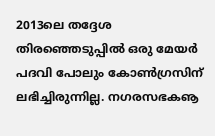2013ലെ തദ്ദേശ തിരഞ്ഞെടുപ്പില്‍ ഒരു മേയര്‍ പദവി പോലും കോണ്‍ഗ്രസിന് ലഭിച്ചിരുന്നില്ല. നഗരസഭകൡ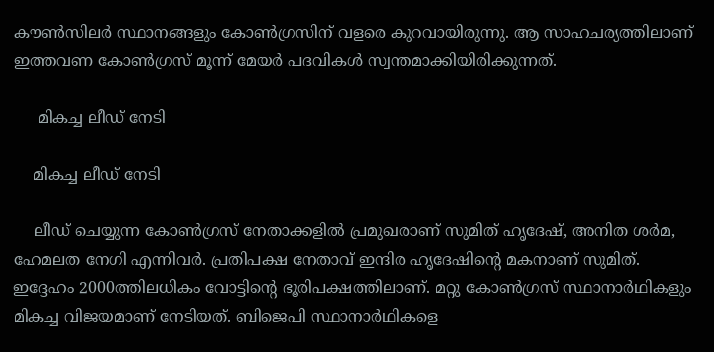കൗണ്‍സിലര്‍ സ്ഥാനങ്ങളും കോണ്‍ഗ്രസിന് വളരെ കുറവായിരുന്നു. ആ സാഹചര്യത്തിലാണ് ഇത്തവണ കോണ്‍ഗ്രസ് മൂന്ന് മേയര്‍ പദവികള്‍ സ്വന്തമാക്കിയിരിക്കുന്നത്.

     മികച്ച ലീഡ് നേടി

    മികച്ച ലീഡ് നേടി

    ലീഡ് ചെയ്യുന്ന കോണ്‍ഗ്രസ് നേതാക്കളില്‍ പ്രമുഖരാണ് സുമിത് ഹൃദേഷ്, അനിത ശര്‍മ, ഹേമലത നേഗി എന്നിവര്‍. പ്രതിപക്ഷ നേതാവ് ഇന്ദിര ഹൃദേഷിന്റെ മകനാണ് സുമിത്. ഇദ്ദേഹം 2000ത്തിലധികം വോട്ടിന്റെ ഭൂരിപക്ഷത്തിലാണ്. മറ്റു കോണ്‍ഗ്രസ് സ്ഥാനാര്‍ഥികളും മികച്ച വിജയമാണ് നേടിയത്. ബിജെപി സ്ഥാനാര്‍ഥികളെ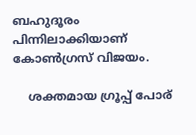ബഹുദൂരം പിന്നിലാക്കിയാണ് കോണ്‍ഗ്രസ് വിജയം.

    ശക്തമായ ഗ്രൂപ്പ് പോര്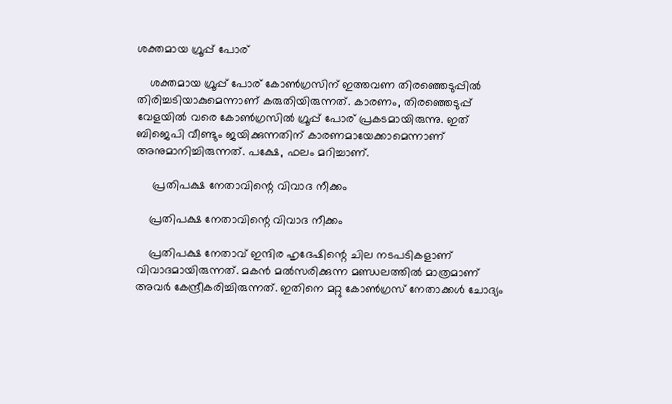ശക്തമായ ഗ്രൂപ്പ് പോര്

    ശക്തമായ ഗ്രൂപ്പ് പോര് കോണ്‍ഗ്രസിന് ഇത്തവണ തിരഞ്ഞെടുപ്പില്‍ തിരിച്ചടിയാകുമെന്നാണ് കരുതിയിരുന്നത്. കാരണം, തിരഞ്ഞെടുപ്പ് വേളയില്‍ വരെ കോണ്‍ഗ്രസില്‍ ഗ്രൂപ്പ് പോര് പ്രകടമായിരുന്നു. ഇത് ബിജെപി വീണ്ടും ജയിക്കുന്നതിന് കാരണമായേക്കാമെന്നാണ് അനുമാനിച്ചിരുന്നത്. പക്ഷേ, ഫലം മറിച്ചാണ്.

     പ്രതിപക്ഷ നേതാവിന്റെ വിവാദ നീക്കം

    പ്രതിപക്ഷ നേതാവിന്റെ വിവാദ നീക്കം

    പ്രതിപക്ഷ നേതാവ് ഇന്ദിര ഹൃദേഷിന്റെ ചില നടപടികളാണ് വിവാദമായിരുന്നത്. മകന്‍ മല്‍സരിക്കുന്ന മണ്ഡലത്തില്‍ മാത്രമാണ് അവര്‍ കേന്ദ്രീകരിച്ചിരുന്നത്. ഇതിനെ മറ്റു കോണ്‍ഗ്രസ് നേതാക്കള്‍ ചോദ്യം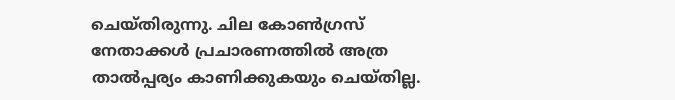ചെയ്തിരുന്നു. ചില കോണ്‍ഗ്രസ് നേതാക്കള്‍ പ്രചാരണത്തില്‍ അത്ര താല്‍പ്പര്യം കാണിക്കുകയും ചെയ്തില്ല.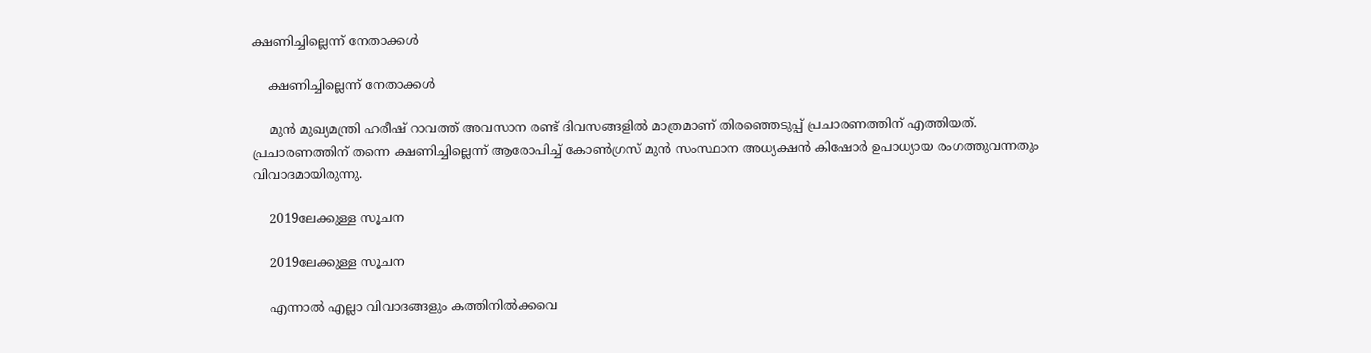ക്ഷണിച്ചില്ലെന്ന് നേതാക്കള്‍

    ക്ഷണിച്ചില്ലെന്ന് നേതാക്കള്‍

    മുന്‍ മുഖ്യമന്ത്രി ഹരീഷ് റാവത്ത് അവസാന രണ്ട് ദിവസങ്ങളില്‍ മാത്രമാണ് തിരഞ്ഞെടുപ്പ് പ്രചാരണത്തിന് എത്തിയത്. പ്രചാരണത്തിന് തന്നെ ക്ഷണിച്ചില്ലെന്ന് ആരോപിച്ച് കോണ്‍ഗ്രസ് മുന്‍ സംസ്ഥാന അധ്യക്ഷന്‍ കിഷോര്‍ ഉപാധ്യായ രംഗത്തുവന്നതും വിവാദമായിരുന്നു.

    2019ലേക്കുള്ള സൂചന

    2019ലേക്കുള്ള സൂചന

    എന്നാല്‍ എല്ലാ വിവാദങ്ങളും കത്തിനില്‍ക്കവെ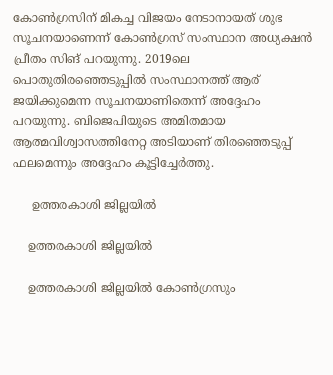കോണ്‍ഗ്രസിന് മികച്ച വിജയം നേടാനായത് ശുഭ സൂചനയാണെന്ന് കോണ്‍ഗ്രസ് സംസ്ഥാന അധ്യക്ഷന്‍ പ്രീതം സിങ് പറയുന്നു. 2019ലെ പൊതുതിരഞ്ഞെടുപ്പില്‍ സംസ്ഥാനത്ത് ആര് ജയിക്കുമെന്ന സൂചനയാണിതെന്ന് അദ്ദേഹം പറയുന്നു. ബിജെപിയുടെ അമിതമായ ആത്മവിശ്വാസത്തിനേറ്റ അടിയാണ് തിരഞ്ഞെടുപ്പ് ഫലമെന്നും അദ്ദേഹം കൂട്ടിച്ചേര്‍ത്തു.

     ഉത്തരകാശി ജില്ലയില്‍

    ഉത്തരകാശി ജില്ലയില്‍

    ഉത്തരകാശി ജില്ലയില്‍ കോണ്‍ഗ്രസും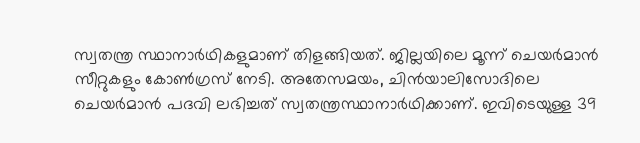സ്വതന്ത്ര സ്ഥാനാര്‍ഥികളുമാണ് തിളങ്ങിയത്. ജില്ലയിലെ മൂന്ന് ചെയര്‍മാന്‍ സീറ്റുകളും കോണ്‍ഗ്രസ് നേടി. അതേസമയം, ചിന്‍യാലിസോദിലെ ചെയര്‍മാന്‍ പദവി ലഭിച്ചത് സ്വതന്ത്രസ്ഥാനാര്‍ഥിക്കാണ്. ഇവിടെയുള്ള 39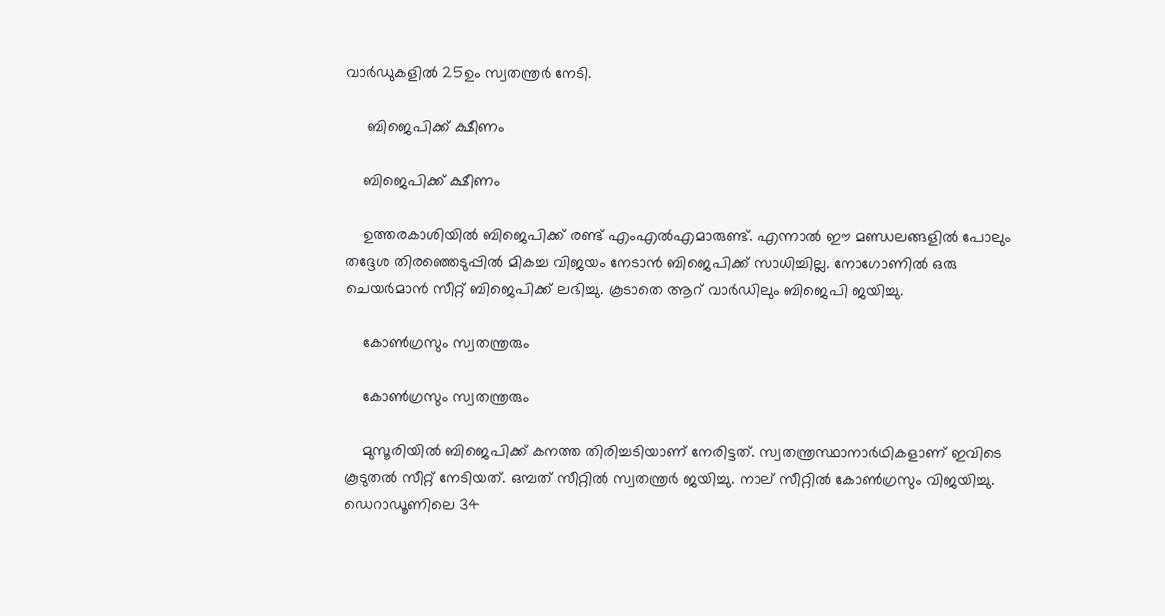വാര്‍ഡുകളില്‍ 25ഉം സ്വതന്ത്രര്‍ നേടി.

     ബിജെപിക്ക് ക്ഷീണം

    ബിജെപിക്ക് ക്ഷീണം

    ഉത്തരകാശിയില്‍ ബിജെപിക്ക് രണ്ട് എംഎല്‍എമാരുണ്ട്. എന്നാല്‍ ഈ മണ്ഡലങ്ങളില്‍ പോലും തദ്ദേശ തിരഞ്ഞെടുപ്പില്‍ മികച്ച വിജയം നേടാന്‍ ബിജെപിക്ക് സാധിച്ചില്ല. നോഗോണില്‍ ഒരു ചെയര്‍മാന്‍ സീറ്റ് ബിജെപിക്ക് ലഭിച്ചു. കൂടാതെ ആറ് വാര്‍ഡിലും ബിജെപി ജയിച്ചു.

    കോണ്‍ഗ്രസും സ്വതന്ത്രരും

    കോണ്‍ഗ്രസും സ്വതന്ത്രരും

    മുസൂരിയില്‍ ബിജെപിക്ക് കനത്ത തിരിച്ചടിയാണ് നേരിട്ടത്. സ്വതന്ത്രസ്ഥാനാര്‍ഥികളാണ് ഇവിടെ കൂടുതല്‍ സീറ്റ് നേടിയത്. ഒമ്പത് സീറ്റില്‍ സ്വതന്ത്രര്‍ ജയിച്ചു. നാല് സീറ്റില്‍ കോണ്‍ഗ്രസും വിജയിച്ചു. ഡെറാഡൂണിലെ 34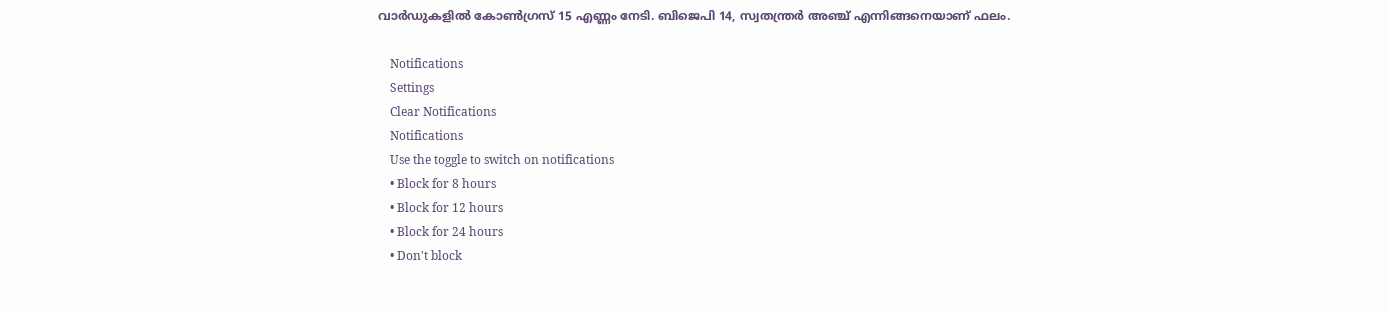വാര്‍ഡുകളില്‍ കോണ്‍ഗ്രസ് 15 എണ്ണം നേടി. ബിജെപി 14, സ്വതന്ത്രര്‍ അഞ്ച് എന്നിങ്ങനെയാണ് ഫലം.

    Notifications
    Settings
    Clear Notifications
    Notifications
    Use the toggle to switch on notifications
    • Block for 8 hours
    • Block for 12 hours
    • Block for 24 hours
    • Don't block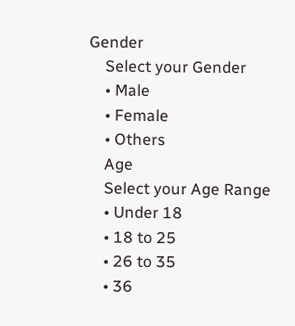Gender
    Select your Gender
    • Male
    • Female
    • Others
    Age
    Select your Age Range
    • Under 18
    • 18 to 25
    • 26 to 35
    • 36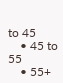to 45
    • 45 to 55
    • 55+